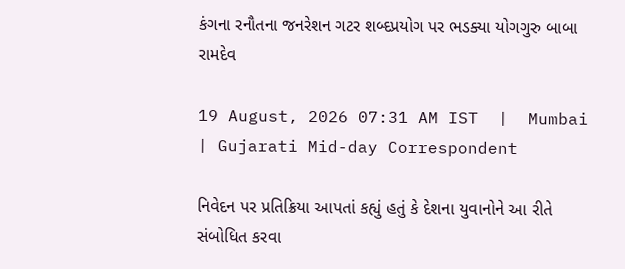કંગના રનૌતના જનરેશન ગટર શબ્દપ્રયોગ પર ભડક્યા યોગગુરુ બાબા રામદેવ

19 August, 2026 07:31 AM IST  |  Mumbai | Gujarati Mid-day Correspondent

નિવેદન પર પ્રતિક્રિયા આપતાં કહ્યું હતું કે દેશના યુવાનોને આ રીતે સંબોધિત કરવા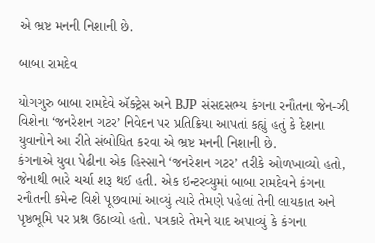એ ભ્રષ્ટ મનની નિશાની છે.

બાબા રામદેવ

યોગગુરુ બાબા રામદેવે ઍક્ટ્રેસ અને BJP સંસદસભ્ય કંગના રનૌતના જેન-ઝી વિશેના ‘જનરેશન ગટર’ નિવેદન પર પ્રતિક્રિયા આપતાં કહ્યું હતું કે દેશના યુવાનોને આ રીતે સંબોધિત કરવા એ ભ્રષ્ટ મનની નિશાની છે.
કંગનાએ યુવા પેઢીના એક હિસ્સાને ‘જનરેશન ગટર’ તરીકે ઓળખાવ્યો હતો, જેનાથી ભારે ચર્ચા શરૂ થઈ હતી. એક ઇન્ટરવ્યુમાં બાબા રામદેવને કંગના રનૌતની કમેન્ટ વિશે પૂછવામાં આવ્યું ત્યારે તેમણે પહેલાં તેની લાયકાત અને પૃષ્ઠભૂમિ પર પ્રશ્ન ઉઠાવ્યો હતો. પત્રકારે તેમને યાદ અપાવ્યું કે કંગના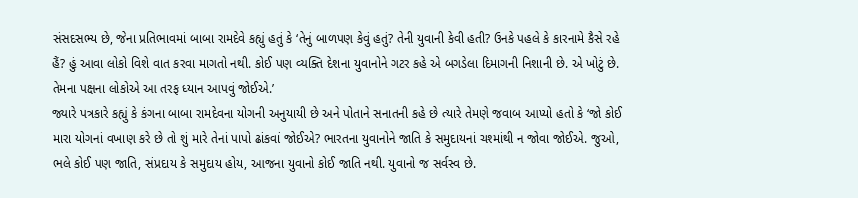સંસદસભ્ય છે, જેના પ્રતિભાવમાં બાબા રામદેવે કહ્યું હતું કે ‘તેનું બાળપણ કેવું હતું? તેની યુવાની કેવી હતી? ઉનકે પહલે કે કારનામે કૈસે રહે હૈં? હું આવા લોકો વિશે વાત કરવા માગતો નથી. કોઈ પણ વ્યક્તિ દેશના યુવાનોને ગટર કહે એ બગડેલા દિમાગની નિશાની છે. એ ખોટું છે. તેમના પક્ષના લોકોએ આ તરફ ધ્યાન આપવું જોઈએ.’
જ્યારે પત્રકારે કહ્યું કે કંગના બાબા રામદેવના યોગની અનુયાયી છે અને પોતાને સનાતની કહે છે ત્યારે તેમણે જવાબ આપ્યો હતો કે ‘જો કોઈ મારા યોગનાં વખાણ કરે છે તો શું મારે તેનાં પાપો ઢાંકવાં જોઈએ? ભારતના યુવાનોને જાતિ કે સમુદાયનાં ચશ્માંથી ન જોવા જોઈએ. જુઓ, ભલે કોઈ પણ જાતિ, સંપ્રદાય કે સમુદાય હોય, આજના યુવાનો કોઈ જાતિ નથી. યુવાનો જ સર્વસ્વ છે.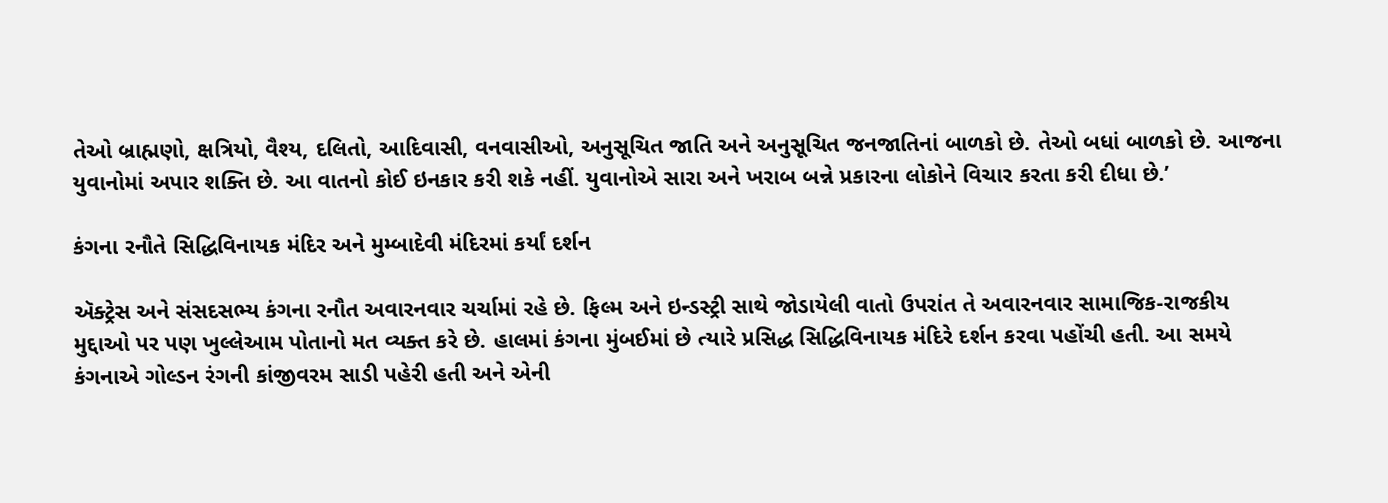તેઓ બ્રાહ્મણો, ક્ષત્રિયો, વૈશ્ય, દલિતો, આદિવાસી, વનવાસીઓ, અનુસૂચિત જાતિ અને અનુસૂચિત જનજાતિનાં બાળકો છે. તેઓ બધાં બાળકો છે. આજના યુવાનોમાં અપાર શક્તિ છે. આ વાતનો કોઈ ઇનકાર કરી શકે નહીં. યુવાનોએ સારા અને ખરાબ બન્ને પ્રકારના લોકોને વિચાર કરતા કરી દીધા છે.’

કંગના રનૌતે સિદ્ધિવિનાયક મંદિર અને મુમ્બાદેવી મંદિરમાં કર્યાં દર્શન

ઍક્ટ્રેસ અને સંસદસભ્ય કંગના રનૌત અવારનવાર ચર્ચામાં રહે છે. ફિલ્મ અને ઇન્ડસ્ટ્રી સાથે જોડાયેલી વાતો ઉપરાંત તે અવારનવાર સામાજિક-રાજકીય મુદ્દાઓ પર પણ ખુલ્લેઆમ પોતાનો મત વ્યક્ત કરે છે. હાલમાં કંગના મુંબઈમાં છે ત્યારે પ્રસિદ્ધ સિદ્ધિવિનાયક મંદિરે દર્શન કરવા પહોંચી હતી. આ સમયે કંગનાએ ગોલ્ડન રંગની કાંજીવરમ સાડી પહેરી હતી અને એની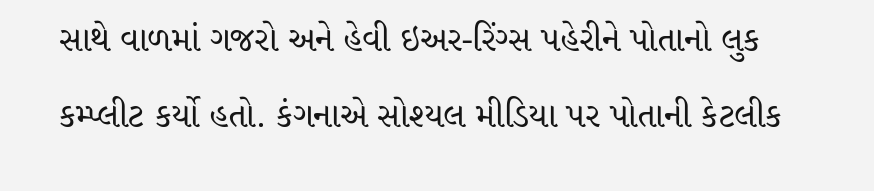સાથે વાળમાં ગજરો અને હેવી ઇઅર-રિંગ્સ પહેરીને પોતાનો લુક કમ્પ્લીટ કર્યો હતો. કંગનાએ સોશ્યલ મીડિયા પર પોતાની કેટલીક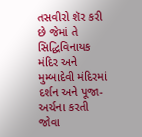તસવીરો શૅર કરી છે જેમાં તે સિદ્ધિવિનાયક મંદિર અને મુમ્બાદેવી મંદિરમાં દર્શન અને પૂજા-અર્ચના કરતી જોવા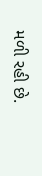મળી રહી છે.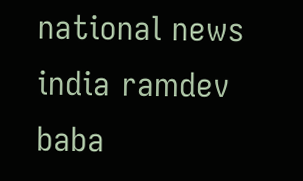national news india ramdev baba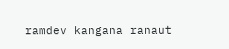ramdev kangana ranaut